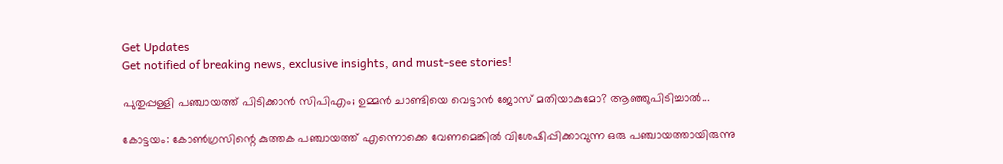Get Updates
Get notified of breaking news, exclusive insights, and must-see stories!

പുതുപ്പള്ളി പഞ്ചായത്ത് പിടിക്കാൻ സിപിഎം; ഉമ്മൻ ചാണ്ടിയെ വെട്ടാൻ ജോസ് മതിയാകുമോ? ആഞ്ഞുപിടിച്ചാൽ...

കോട്ടയം: കോണ്‍ഗ്രസിന്റെ കുത്തക പഞ്ചായത്ത് എന്നൊക്കെ വേണമെങ്കില്‍ വിശേഷിപ്പിക്കാവുന്ന ഒരു പഞ്ചായത്തായിരുന്നു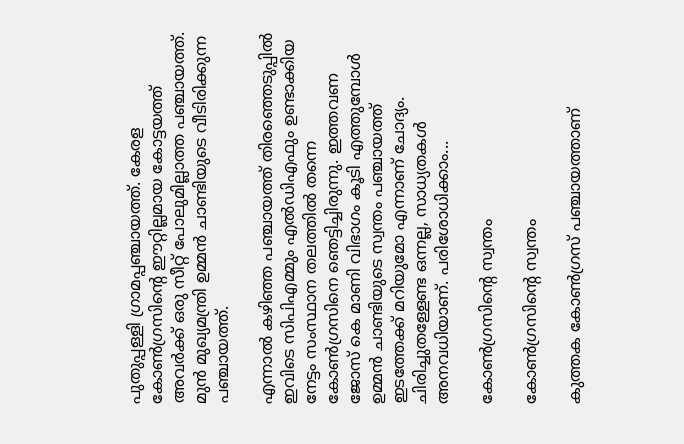പുതുപ്പള്ളി ഗ്രാമപ്പഞ്ചായത്ത്. കേരള കോണ്‍ഗ്രസിന്റെ ഈറ്റില്ലമായ കോട്ടയത്ത് അവര്‍ക്ക് ഒരു സീറ്റ് പോലുമില്ലാത്ത പഞ്ചായത്ത്. മുന്‍ മുഖ്യമന്ത്രി ഉമ്മന്‍ ചാണ്ടിയുടെ വീടിരിക്കുന്ന പഞ്ചായത്ത്.

എന്നാല്‍ കഴിഞ്ഞ പഞ്ചായത്ത് തിരഞ്ഞെടുപ്പില്‍ ഇവിടെ സിപിഎമ്മും എല്‍ഡിഎഫും ഉണ്ടാക്കിയ നേട്ടം സംസ്ഥാന തലത്തില്‍ തന്നെ കോണ്‍ഗ്രസിനെ ഞെട്ടിച്ചിരുന്നു. ഇത്തവണ ജോസ് കെ മാണി വിഭാഗം കൂടി എത്തുമ്പോള്‍ ഉമ്മന്‍ ചാണ്ടിയുടെ സ്വന്തം പഞ്ചായത്ത് ഇടത്തേക്ക് മറിയുമോ എന്നാണ് ചോദ്യം. ചിരിച്ചുതള്ളേണ്ട ഒന്നല്ല, സാധ്യതകള്‍ അനവധിയാണ്. പരിശോധിക്കാം...

കോണ്‍ഗ്രസിന്റെ സ്വന്തം

കോണ്‍ഗ്രസിന്റെ സ്വന്തം

കുത്തക കോണ്‍ഗ്രസ് പഞ്ചായത്താണ്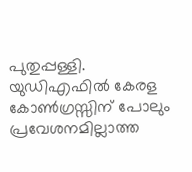പുതുപ്പള്ളി. യുഡിഎഫില്‍ കേരള കോണ്‍ഗ്രസ്സിന് പോലും പ്രവേശനമില്ലാത്ത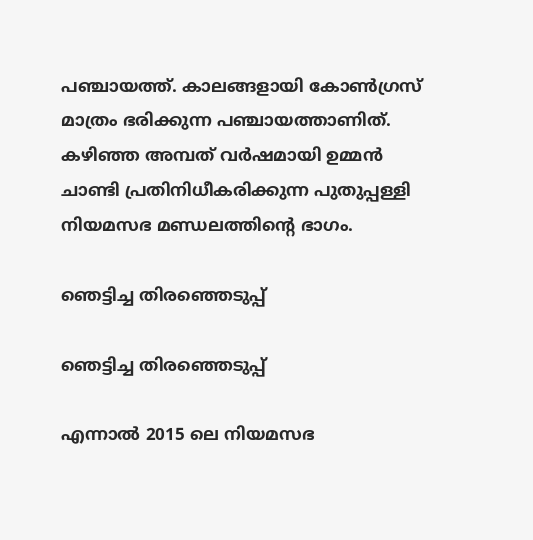പഞ്ചായത്ത്. കാലങ്ങളായി കോണ്‍ഗ്രസ് മാത്രം ഭരിക്കുന്ന പഞ്ചായത്താണിത്. കഴിഞ്ഞ അമ്പത് വര്‍ഷമായി ഉമ്മന്‍ ചാണ്ടി പ്രതിനിധീകരിക്കുന്ന പുതുപ്പള്ളി നിയമസഭ മണ്ഡലത്തിന്റെ ഭാഗം.

ഞെട്ടിച്ച തിരഞ്ഞെടുപ്പ്

ഞെട്ടിച്ച തിരഞ്ഞെടുപ്പ്

എന്നാല്‍ 2015 ലെ നിയമസഭ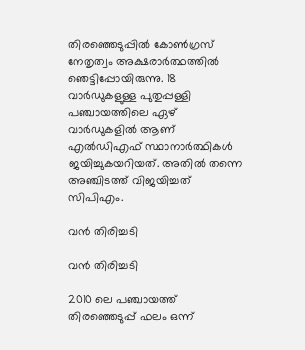തിരഞ്ഞെടുപ്പില്‍ കോണ്‍ഗ്രസ് നേതൃത്വം അക്ഷരാര്‍ത്ഥത്തില്‍ ഞെട്ടിപ്പോയിരുന്നു. 18 വാര്‍ഡുകളുള്ള പുതുപ്പള്ളി പഞ്ചായത്തിലെ ഏഴ് വാര്‍ഡുകളില്‍ ആണ് എല്‍ഡിഎഫ് സ്ഥാനാര്‍ത്ഥികള്‍ ജയിച്ചുകയറിയത്. അതില്‍ തന്നെ അഞ്ചിടത്ത് വിജയിച്ചത് സിപിഎം.

വന്‍ തിരിച്ചടി

വന്‍ തിരിച്ചടി

2010 ലെ പഞ്ചായത്ത് തിരഞ്ഞെടുപ്പ് ഫലം ഒന്ന്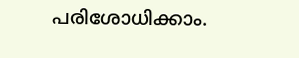പരിശോധിക്കാം.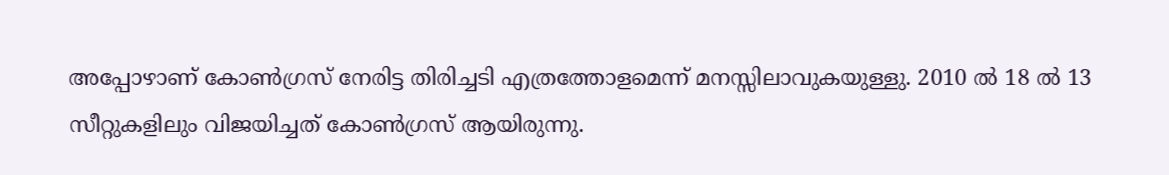അപ്പോഴാണ് കോണ്‍ഗ്രസ് നേരിട്ട തിരിച്ചടി എത്രത്തോളമെന്ന് മനസ്സിലാവുകയുള്ളു. 2010 ല്‍ 18 ല്‍ 13 സീറ്റുകളിലും വിജയിച്ചത് കോണ്‍ഗ്രസ് ആയിരുന്നു.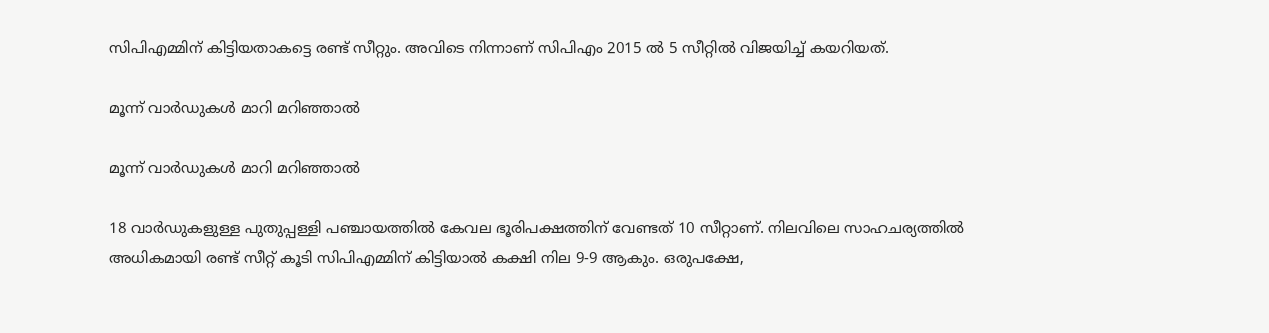സിപിഎമ്മിന് കിട്ടിയതാകട്ടെ രണ്ട് സീറ്റും. അവിടെ നിന്നാണ് സിപിഎം 2015 ല്‍ 5 സീറ്റില്‍ വിജയിച്ച് കയറിയത്.

മൂന്ന് വാര്‍ഡുകള്‍ മാറി മറിഞ്ഞാല്‍

മൂന്ന് വാര്‍ഡുകള്‍ മാറി മറിഞ്ഞാല്‍

18 വാര്‍ഡുകളുള്ള പുതുപ്പള്ളി പഞ്ചായത്തില്‍ കേവല ഭൂരിപക്ഷത്തിന് വേണ്ടത് 10 സീറ്റാണ്. നിലവിലെ സാഹചര്യത്തില്‍ അധികമായി രണ്ട് സീറ്റ് കൂടി സിപിഎമ്മിന് കിട്ടിയാല്‍ കക്ഷി നില 9-9 ആകും. ഒരുപക്ഷേ,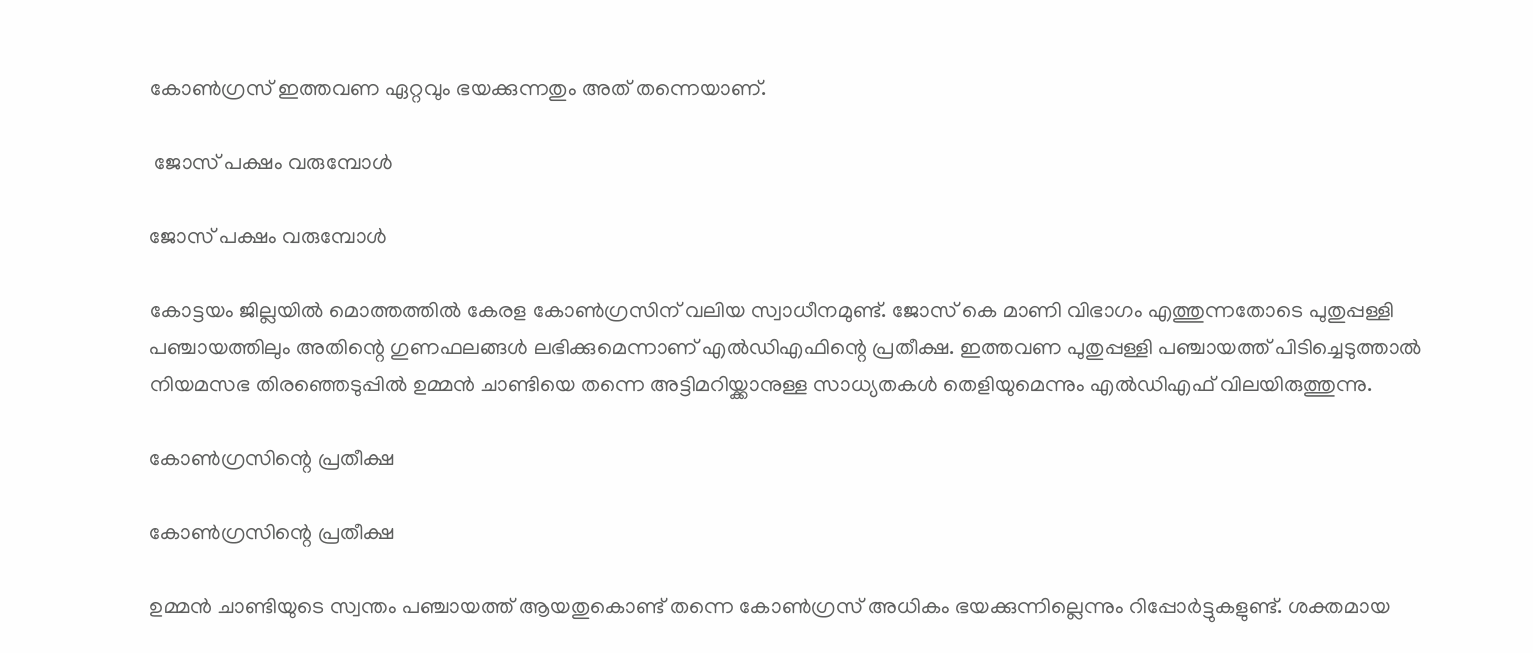കോണ്‍ഗ്രസ് ഇത്തവണ ഏറ്റവും ഭയക്കുന്നതും അത് തന്നെയാണ്.

 ജോസ് പക്ഷം വരുമ്പോള്‍

ജോസ് പക്ഷം വരുമ്പോള്‍

കോട്ടയം ജില്ലയില്‍ മൊത്തത്തില്‍ കേരള കോണ്‍ഗ്രസിന് വലിയ സ്വാധീനമുണ്ട്. ജോസ് കെ മാണി വിഭാഗം എത്തുന്നതോടെ പുതുപ്പള്ളി പഞ്ചായത്തിലും അതിന്റെ ഗുണഫലങ്ങള്‍ ലഭിക്കുമെന്നാണ് എല്‍ഡിഎഫിന്റെ പ്രതീക്ഷ. ഇത്തവണ പുതുപ്പള്ളി പഞ്ചായത്ത് പിടിച്ചെടുത്താല്‍ നിയമസഭ തിരഞ്ഞെടുപ്പില്‍ ഉമ്മന്‍ ചാണ്ടിയെ തന്നെ അട്ടിമറിയ്ക്കാനുള്ള സാധ്യതകള്‍ തെളിയുമെന്നും എല്‍ഡിഎഫ് വിലയിരുത്തുന്നു.

കോണ്‍ഗ്രസിന്റെ പ്രതീക്ഷ

കോണ്‍ഗ്രസിന്റെ പ്രതീക്ഷ

ഉമ്മന്‍ ചാണ്ടിയുടെ സ്വന്തം പഞ്ചായത്ത് ആയതുകൊണ്ട് തന്നെ കോണ്‍ഗ്രസ് അധികം ഭയക്കുന്നില്ലെന്നും റിപ്പോര്‍ട്ടുകളുണ്ട്. ശക്തമായ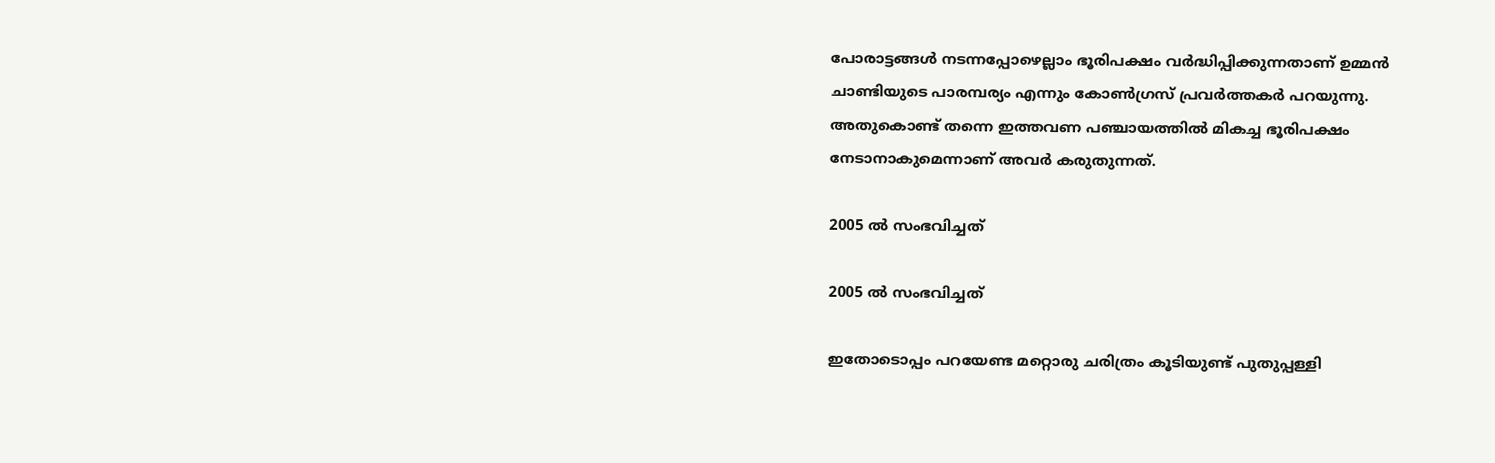പോരാട്ടങ്ങള്‍ നടന്നപ്പോഴെല്ലാം ഭൂരിപക്ഷം വര്‍ദ്ധിപ്പിക്കുന്നതാണ് ഉമ്മന്‍ ചാണ്ടിയുടെ പാരമ്പര്യം എന്നും കോണ്‍ഗ്രസ് പ്രവര്‍ത്തകര്‍ പറയുന്നു. അതുകൊണ്ട് തന്നെ ഇത്തവണ പഞ്ചായത്തില്‍ മികച്ച ഭൂരിപക്ഷം നേടാനാകുമെന്നാണ് അവര്‍ കരുതുന്നത്.

2005 ല്‍ സംഭവിച്ചത്

2005 ല്‍ സംഭവിച്ചത്

ഇതോടൊപ്പം പറയേണ്ട മറ്റൊരു ചരിത്രം കൂടിയുണ്ട് പുതുപ്പള്ളി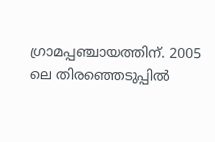ഗ്രാമപ്പഞ്ചായത്തിന്. 2005 ലെ തിരഞ്ഞെടുപ്പില്‍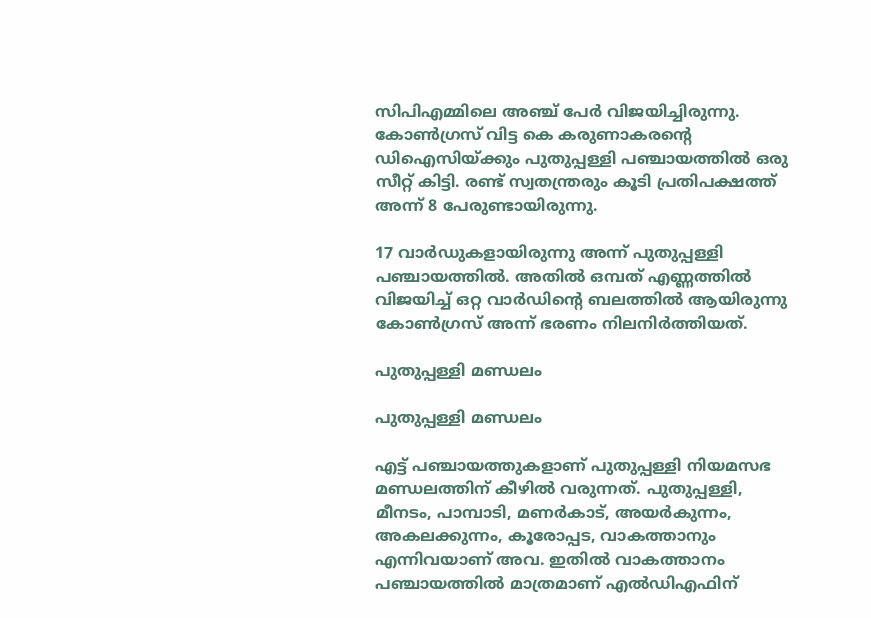സിപിഎമ്മിലെ അഞ്ച് പേര്‍ വിജയിച്ചിരുന്നു. കോണ്‍ഗ്രസ് വിട്ട കെ കരുണാകരന്റെ ഡിഐസിയ്ക്കും പുതുപ്പള്ളി പഞ്ചായത്തില്‍ ഒരു സീറ്റ് കിട്ടി. രണ്ട് സ്വതന്ത്രരും കൂടി പ്രതിപക്ഷത്ത് അന്ന് 8 പേരുണ്ടായിരുന്നു.

17 വാര്‍ഡുകളായിരുന്നു അന്ന് പുതുപ്പള്ളി പഞ്ചായത്തില്‍. അതില്‍ ഒമ്പത് എണ്ണത്തില്‍ വിജയിച്ച് ഒറ്റ വാര്‍ഡിന്റെ ബലത്തില്‍ ആയിരുന്നു കോണ്‍ഗ്രസ് അന്ന് ഭരണം നിലനിര്‍ത്തിയത്.

പുതുപ്പള്ളി മണ്ഡലം

പുതുപ്പള്ളി മണ്ഡലം

എട്ട് പഞ്ചായത്തുകളാണ് പുതുപ്പള്ളി നിയമസഭ മണ്ഡലത്തിന് കീഴില്‍ വരുന്നത്. പുതുപ്പള്ളി, മീനടം, പാമ്പാടി, മണര്‍കാട്, അയര്‍കുന്നം, അകലക്കുന്നം, കൂരോപ്പട, വാകത്താനും എന്നിവയാണ് അവ. ഇതില്‍ വാകത്താനം പഞ്ചായത്തില്‍ മാത്രമാണ് എല്‍ഡിഎഫിന്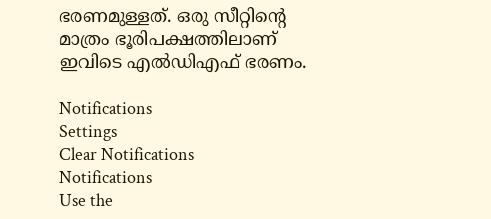ഭരണമുള്ളത്. ഒരു സീറ്റിന്റെ മാത്രം ഭൂരിപക്ഷത്തിലാണ് ഇവിടെ എല്‍ഡിഎഫ് ഭരണം.

Notifications
Settings
Clear Notifications
Notifications
Use the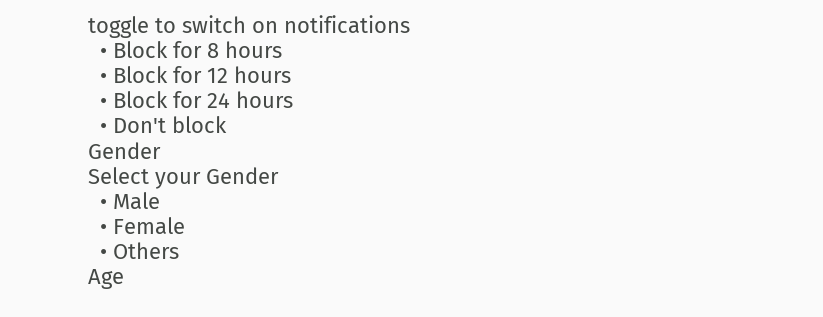toggle to switch on notifications
  • Block for 8 hours
  • Block for 12 hours
  • Block for 24 hours
  • Don't block
Gender
Select your Gender
  • Male
  • Female
  • Others
Age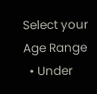Select your Age Range
  • Under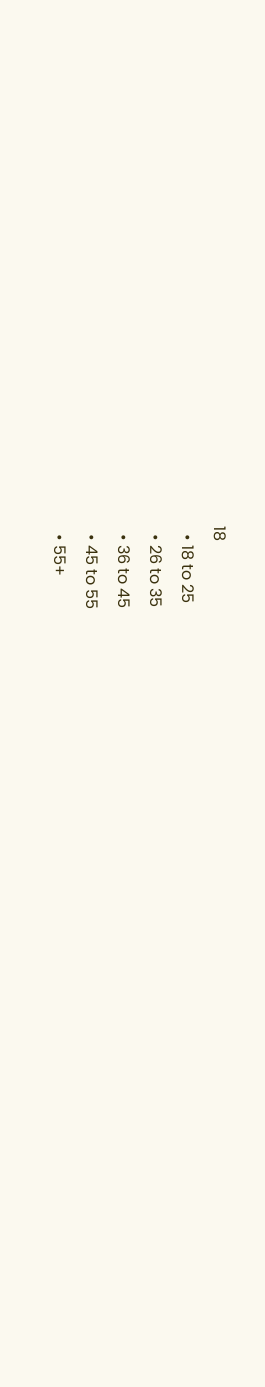18
  • 18 to 25
  • 26 to 35
  • 36 to 45
  • 45 to 55
  • 55+